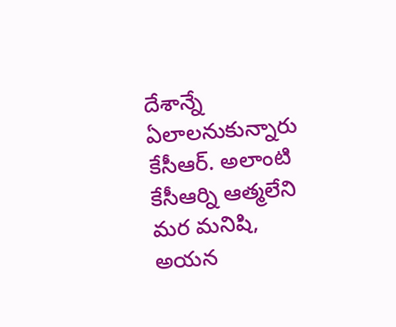దేశాన్నే ఏలాలనుకున్నారు కేసీఆర్. అలాంటి కేసీఆర్ని ఆత్మలేని మర మనిషి, అయన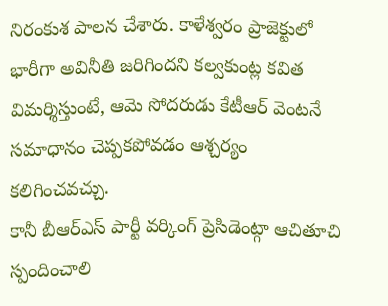నిరంకుశ పాలన చేశారు. కాళేశ్వరం ప్రాజెక్టులో భారీగా అవినీతి జరిగిందని కల్వకుంట్ల కవిత విమర్శిస్తుంటే, ఆమె సోదరుడు కేటీఆర్ వెంటనే సమాధానం చెప్పకపోవడం ఆశ్చర్యం కలిగించవచ్చు.
కానీ బీఆర్ఎస్ పార్టీ వర్కింగ్ ప్రెసిడెంట్గా ఆచితూచి స్పందించాలి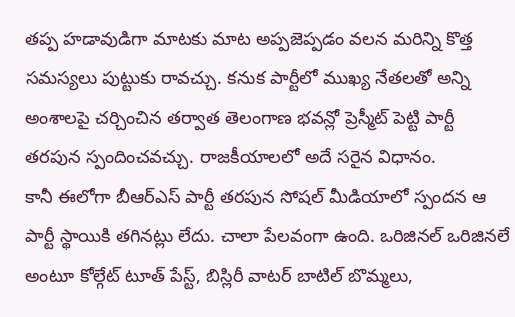తప్ప హడావుడిగా మాటకు మాట అప్పజెప్పడం వలన మరిన్ని కొత్త సమస్యలు పుట్టుకు రావచ్చు. కనుక పార్టీలో ముఖ్య నేతలతో అన్ని అంశాలపై చర్చించిన తర్వాత తెలంగాణ భవన్లో ప్రెస్మీట్ పెట్టి పార్టీ తరపున స్పందించవచ్చు. రాజకీయాలలో అదే సరైన విధానం.
కానీ ఈలోగా బీఆర్ఎస్ పార్టీ తరపున సోషల్ మీడియాలో స్పందన ఆ పార్టీ స్థాయికి తగినట్లు లేదు. చాలా పేలవంగా ఉంది. ఒరిజినల్ ఒరిజినలే అంటూ కోల్గేట్ టూత్ పేస్ట్, బిస్లిరీ వాటర్ బాటిల్ బొమ్మలు,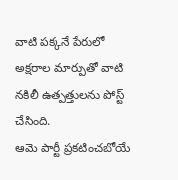వాటి పక్కనే పేరులో అక్షరాల మార్పుతో వాటి నకిలీ ఉత్పత్తులను పోస్ట్ చేసింది.
ఆమె పార్టీ ప్రకటించబోయే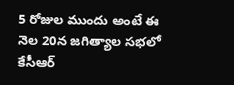5 రోజుల ముందు అంటే ఈ నెల 20న జగిత్యాల సభలో కేసీఆర్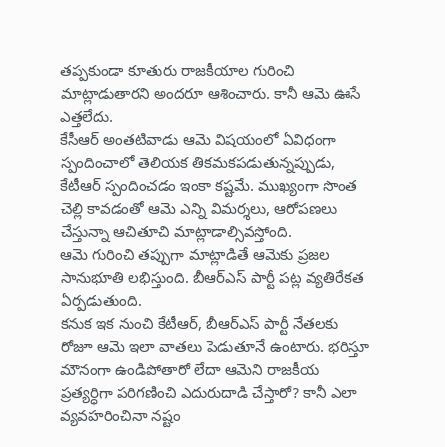తప్పకుండా కూతురు రాజకీయాల గురించి మాట్లాడుతారని అందరూ ఆశించారు. కానీ ఆమె ఊసే ఎత్తలేదు.
కేసీఆర్ అంతటివాడు ఆమె విషయంలో ఏవిధంగా స్పందించాలో తెలియక తికమకపడుతున్నప్పుడు, కేటీఆర్ స్పందించడం ఇంకా కష్టమే. ముఖ్యంగా సొంత చెల్లి కావడంతో ఆమె ఎన్ని విమర్శలు, ఆరోపణలు చేస్తున్నా ఆచితూచి మాట్లాడాల్సివస్తోంది.
ఆమె గురించి తప్పుగా మాట్లాడితే ఆమెకు ప్రజల సానుభూతి లభిస్తుంది. బీఆర్ఎస్ పార్టీ పట్ల వ్యతిరేకత ఏర్పడుతుంది.
కనుక ఇక నుంచి కేటీఆర్, బీఆర్ఎస్ పార్టీ నేతలకు రోజూ ఆమె ఇలా వాతలు పెడుతూనే ఉంటారు. భరిస్తూ మౌనంగా ఉండిపోతారో లేదా ఆమెని రాజకీయ ప్రత్యర్ధిగా పరిగణించి ఎదురుదాడి చేస్తారో? కానీ ఎలా వ్యవహరించినా నష్టం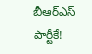బీఆర్ఎస్ పార్టీకే!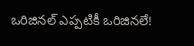ఒరిజినల్ ఎప్పటికీ ఒరిజినలే!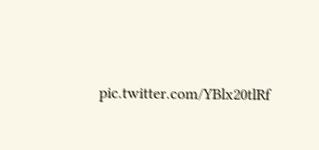pic.twitter.com/YBlx20tlRf